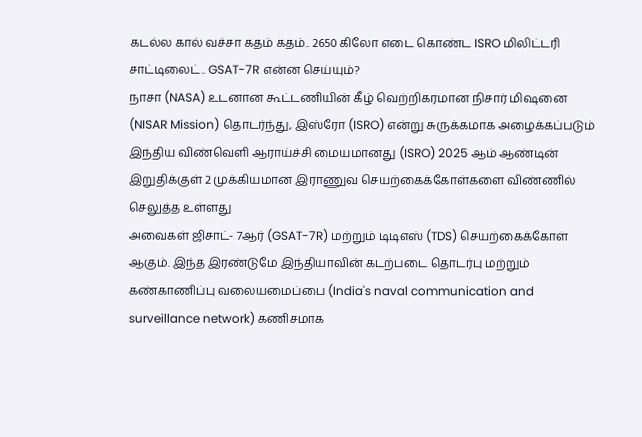கடல்ல கால் வச்சா கதம் கதம்.. 2650 கிலோ எடை கொண்ட ISRO மிலிட்டரி சாட்டிலைட்.. GSAT-7R என்ன செய்யும்?
நாசா (NASA) உடனான கூட்டணியின் கீழ் வெற்றிகரமான நிசார் மிஷனை (NISAR Mission) தொடர்ந்து, இஸ்ரோ (ISRO) என்று சுருக்கமாக அழைக்கப்படும் இந்திய விண்வெளி ஆராய்ச்சி மையமானது (ISRO) 2025 ஆம் ஆண்டின் இறுதிக்குள் 2 முக்கியமான இராணுவ செயற்கைக்கோள்களை விண்ணில் செலுத்த உள்ளது
அவைகள் ஜிசாட்- 7ஆர் (GSAT-7R) மற்றும் டிடிஎஸ் (TDS) செயற்கைக்கோள் ஆகும். இந்த இரண்டுமே இந்தியாவின் கடற்படை தொடர்பு மற்றும் கண்காணிப்பு வலையமைப்பை (India's naval communication and surveillance network) கணிசமாக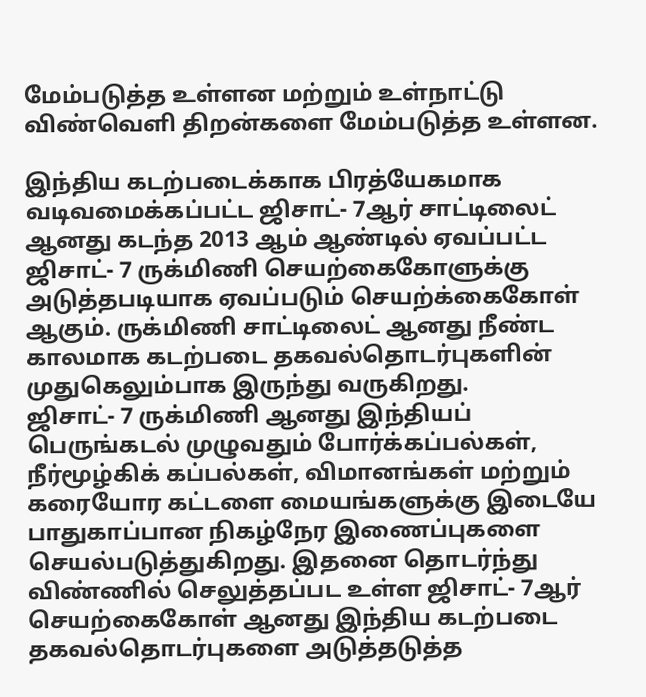மேம்படுத்த உள்ளன மற்றும் உள்நாட்டு விண்வெளி திறன்களை மேம்படுத்த உள்ளன.

இந்திய கடற்படைக்காக பிரத்யேகமாக வடிவமைக்கப்பட்ட ஜிசாட்- 7ஆர் சாட்டிலைட் ஆனது கடந்த 2013 ஆம் ஆண்டில் ஏவப்பட்ட ஜிசாட்- 7 ருக்மிணி செயற்கைகோளுக்கு அடுத்தபடியாக ஏவப்படும் செயற்க்கைகோள் ஆகும். ருக்மிணி சாட்டிலைட் ஆனது நீண்ட காலமாக கடற்படை தகவல்தொடர்புகளின் முதுகெலும்பாக இருந்து வருகிறது.
ஜிசாட்- 7 ருக்மிணி ஆனது இந்தியப் பெருங்கடல் முழுவதும் போர்க்கப்பல்கள், நீர்மூழ்கிக் கப்பல்கள், விமானங்கள் மற்றும் கரையோர கட்டளை மையங்களுக்கு இடையே பாதுகாப்பான நிகழ்நேர இணைப்புகளை செயல்படுத்துகிறது. இதனை தொடர்ந்து விண்ணில் செலுத்தப்பட உள்ள ஜிசாட்- 7ஆர் செயற்கைகோள் ஆனது இந்திய கடற்படை தகவல்தொடர்புகளை அடுத்தடுத்த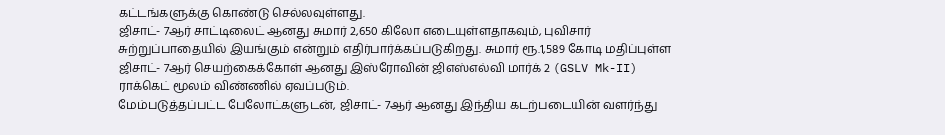கட்டங்களுக்கு கொண்டு செல்லவுள்ளது.
ஜிசாட்- 7ஆர் சாட்டிலைட் ஆனது சுமார் 2,650 கிலோ எடையுள்ளதாகவும், புவிசார் சுற்றுப்பாதையில் இயங்கும் என்றும் எதிர்பார்க்கப்படுகிறது. சுமார் ரூ.1,589 கோடி மதிப்புள்ள ஜிசாட்- 7ஆர் செயற்கைக்கோள் ஆனது இஸ்ரோவின் ஜிஎஸ்எல்வி மார்க் 2 (GSLV Mk-II) ராக்கெட் மூலம் விண்ணில் ஏவப்படும்.
மேம்படுத்தப்பட்ட பேலோட்களுடன், ஜிசாட்- 7ஆர் ஆனது இந்திய கடற்படையின் வளர்ந்து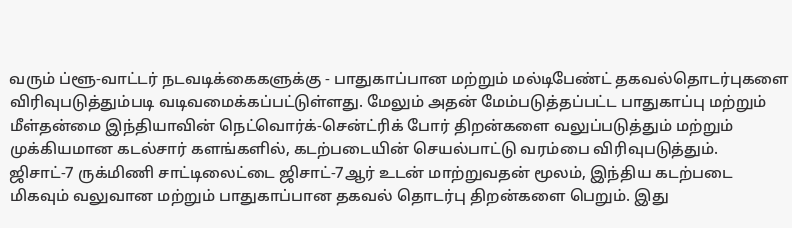வரும் ப்ளூ-வாட்டர் நடவடிக்கைகளுக்கு - பாதுகாப்பான மற்றும் மல்டிபேண்ட் தகவல்தொடர்புகளை விரிவுபடுத்தும்படி வடிவமைக்கப்பட்டுள்ளது. மேலும் அதன் மேம்படுத்தப்பட்ட பாதுகாப்பு மற்றும் மீள்தன்மை இந்தியாவின் நெட்வொர்க்-சென்ட்ரிக் போர் திறன்களை வலுப்படுத்தும் மற்றும் முக்கியமான கடல்சார் களங்களில், கடற்படையின் செயல்பாட்டு வரம்பை விரிவுபடுத்தும்.
ஜிசாட்-7 ருக்மிணி சாட்டிலைட்டை ஜிசாட்-7ஆர் உடன் மாற்றுவதன் மூலம், இந்திய கடற்படை மிகவும் வலுவான மற்றும் பாதுகாப்பான தகவல் தொடர்பு திறன்களை பெறும். இது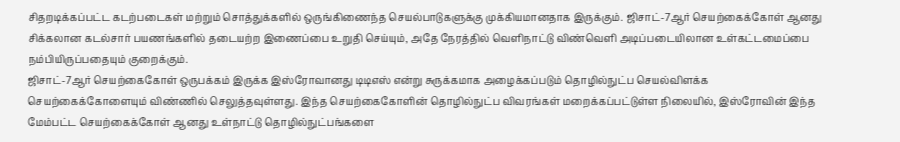சிதறடிக்கப்பட்ட கடற்படைகள் மற்றும் சொத்துக்களில் ஒருங்கிணைந்த செயல்பாடுகளுக்கு முக்கியமானதாக இருக்கும். ஜிசாட்-7ஆர் செயற்கைக்கோள் ஆனது சிக்கலான கடல்சார் பயணங்களில் தடையற்ற இணைப்பை உறுதி செய்யும், அதே நேரத்தில் வெளிநாட்டு விண்வெளி அடிப்படையிலான உள்கட்டமைப்பை நம்பியிருப்பதையும் குறைக்கும்.
ஜிசாட்-7ஆர் செயற்கைகோள் ஒருபக்கம் இருக்க இஸ்ரோவானது டிடிஎஸ் என்று சுருக்கமாக அழைக்கப்படும் தொழில்நுட்ப செயல்விளக்க செயற்கைக்கோளையும் விண்ணில் செலுத்தவுள்ளது. இந்த செயற்கைகோளின் தொழில்நுட்ப விவரங்கள் மறைக்கப்பட்டுள்ள நிலையில், இஸ்ரோவின் இந்த மேம்பட்ட செயற்கைக்கோள் ஆனது உள்நாட்டு தொழில்நுட்பங்களை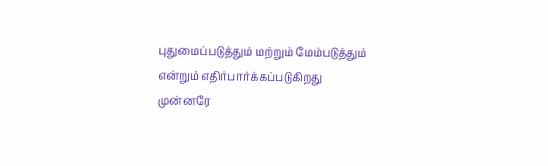புதுமைப்படுத்தும் மற்றும் மேம்படுத்தும் என்றும் எதிர்பார்க்கப்படுகிறது
முன்னரே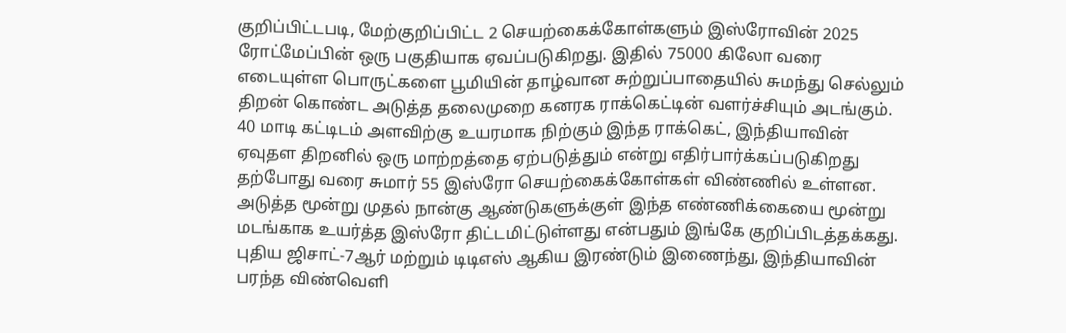குறிப்பிட்டபடி, மேற்குறிப்பிட்ட 2 செயற்கைக்கோள்களும் இஸ்ரோவின் 2025 ரோட்மேப்பின் ஒரு பகுதியாக ஏவப்படுகிறது. இதில் 75000 கிலோ வரை எடையுள்ள பொருட்களை பூமியின் தாழ்வான சுற்றுப்பாதையில் சுமந்து செல்லும் திறன் கொண்ட அடுத்த தலைமுறை கனரக ராக்கெட்டின் வளர்ச்சியும் அடங்கும். 40 மாடி கட்டிடம் அளவிற்கு உயரமாக நிற்கும் இந்த ராக்கெட், இந்தியாவின் ஏவுதள திறனில் ஒரு மாற்றத்தை ஏற்படுத்தும் என்று எதிர்பார்க்கப்படுகிறது
தற்போது வரை சுமார் 55 இஸ்ரோ செயற்கைக்கோள்கள் விண்ணில் உள்ளன. அடுத்த மூன்று முதல் நான்கு ஆண்டுகளுக்குள் இந்த எண்ணிக்கையை மூன்று மடங்காக உயர்த்த இஸ்ரோ திட்டமிட்டுள்ளது என்பதும் இங்கே குறிப்பிடத்தக்கது. புதிய ஜிசாட்-7ஆர் மற்றும் டிடிஎஸ் ஆகிய இரண்டும் இணைந்து, இந்தியாவின் பரந்த விண்வெளி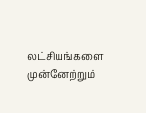லட்சியங்களை முன்னேற்றும்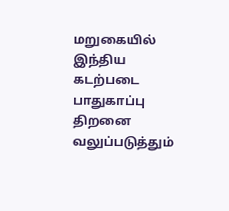மறுகையில் இந்திய கடற்படை பாதுகாப்பு திறனை வலுப்படுத்தும்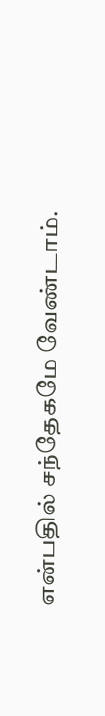என்பதில் சந்தேகமே வேண்டாம்.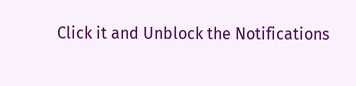Click it and Unblock the Notifications